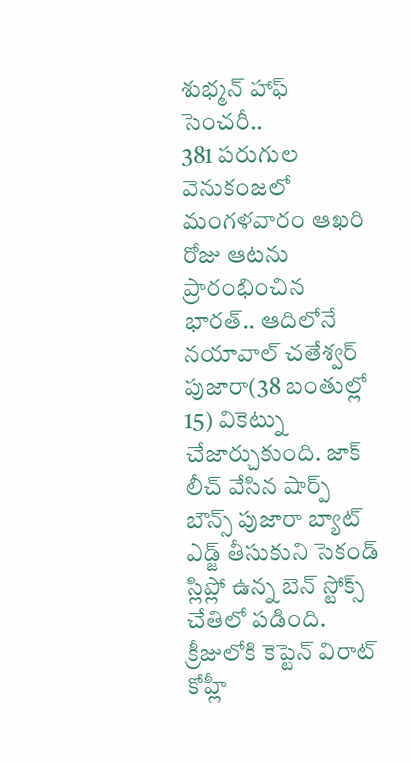శుభ్మన్ హాఫ్ సెంచరీ..
381 పరుగుల వెనుకంజలో మంగళవారం ఆఖరి రోజు ఆటను ప్రారంభించిన భారత్.. ఆదిలోనే నయావాల్ చతేశ్వర్ పుజారా(38 బంతుల్లో 15) వికెట్ను చేజార్చుకుంది. జాక్ లీచ్ వేసిన షార్ప్ బౌన్స్ పుజారా బ్యాట్ ఎడ్జ్ తీసుకుని సెకండ్ స్లిప్లో ఉన్న బెన్ స్టోక్స్ చేతిలో పడింది. క్రీజులోకి కెప్టెన్ విరాట్ కోహ్లీ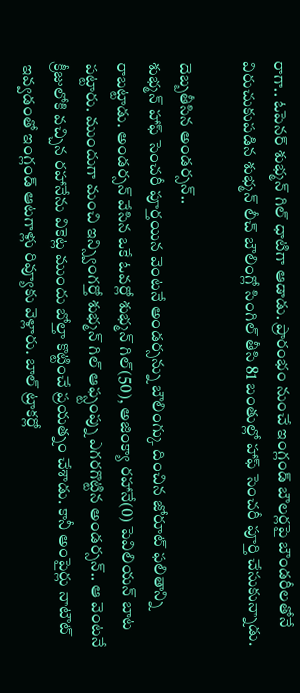రాగా.. ఓపెనర్ శుభ్మన్ గిల్ ధాటిగా ఆడాడు. ప్రారంభం నుంచే ఇంగ్లండ్ బౌలర్లపై బౌండరీలతోనే విరుచుకుపడిన శుభ్మన్ లీచ్ బౌలింగ్లో సింగిల్ తీసి 81 బంతుల్లో హాఫ్ సెంచరీ పూర్తి చేసుకున్నాడు.

దెబ్బతీసిన అండర్సన్..
శుభ్మన్ హాఫ్ సెంచరీ పూర్తయిన వెంటనే అండర్సన్ను బౌలింగ్కు దించిన జోరూట్ ఫలితాన్ని రాబట్టాడు. అండర్సన్ వేసిన ఒకే ఓవర్లో శుభ్మన్ గిల్(50), అజింక్యా రహానే(0) పెవిలియన్ బాట పట్టారు. ముందుగా మంచి ఇన్స్వింగర్తో శుభ్మన్ గిల్ ఆఫ్స్టంప్ను ఎగరగొట్టిన అండర్సన్.. ఆ వెంటనే క్రీజులోకి వచ్చిన రహానేను వికెట్ల ముందు బోల్తా కొట్టించే ప్రయత్నం చేశాడు. కానీ అంపైర్లు నాటౌట్ ఇవ్వడంతో ఇంగ్లండ్ ఆటగాళ్లు రివ్యూకు వెళ్లారు. బాల్ ట్రాకర్లో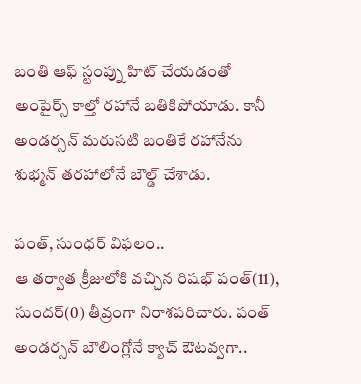బంతి ఆఫ్ స్టంప్ను హిట్ చేయడంతో అంపైర్స్ కాల్తో రహానే బతికిపోయాడు. కానీ అండర్సన్ మరుసటి బంతికే రహానేను శుభ్మన్ తరహాలోనే బౌల్డ్ చేశాడు.

పంత్, సుంధర్ విఫలం..
ఆ తర్వాత క్రీజులోకి వచ్చిన రిషభ్ పంత్(11), సుందర్(0) తీవ్రంగా నిరాశపరిచారు. పంత్ అండర్సన్ బౌలింగ్లోనే క్యాచ్ ఔటవ్వగా..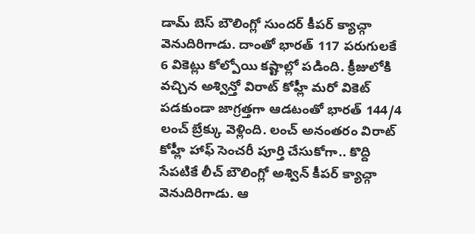డామ్ బెస్ బౌలింగ్లో సుందర్ కీపర్ క్యాచ్గా వెనుదిరిగాడు. దాంతో భారత్ 117 పరుగులకే 6 వికెట్లు కోల్పోయి కష్టాల్లో పడింది. క్రీజులోకి వచ్చిన అశ్విన్తో విరాట్ కోహ్లీ మరో వికెట్ పడకుండా జాగ్రత్తగా ఆడటంతో భారత్ 144/4 లంచ్ బ్రేక్కు వెళ్లింది. లంచ్ అనంతరం విరాట్ కోహ్లీ హాఫ్ సెంచరీ పూర్తి చేసుకోగా.. కొద్ది సేపటికే లీచ్ బౌలింగ్లో అశ్విన్ కీపర్ క్యాచ్గా వెనుదిరిగాడు. ఆ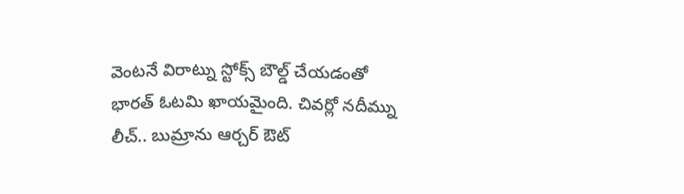వెంటనే విరాట్ను స్టోక్స్ బౌల్డ్ చేయడంతో భారత్ ఓటమి ఖాయమైంది. చివర్లో నదీమ్ను లీచ్.. బుమ్రాను ఆర్చర్ ఔట్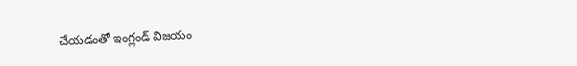చేయడంతో ఇంగ్లండ్ విజయం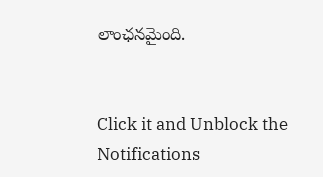లాంఛనమైంది.


Click it and Unblock the Notifications